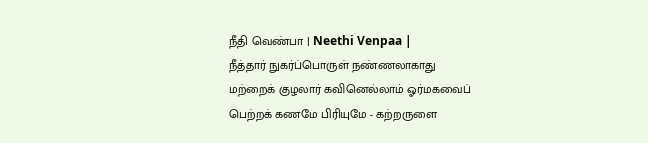நீதி வெண்பா | Neethi Venpaa |
நீத்தார் நுகர்ப்பொருள் நண்ணலாகாது
மற்றைக் குழலார் கவினெல்லாம் ஓர்மகவைப்
பெற்றக் கணமே பிரியுமே - கற்றருளை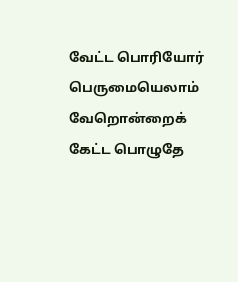வேட்ட பொரியோர் பெருமையெலாம் வேறொன்றைக்
கேட்ட பொழுதே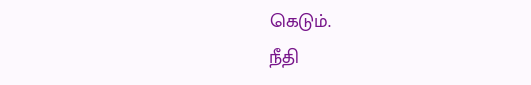கெடும்.
நீதி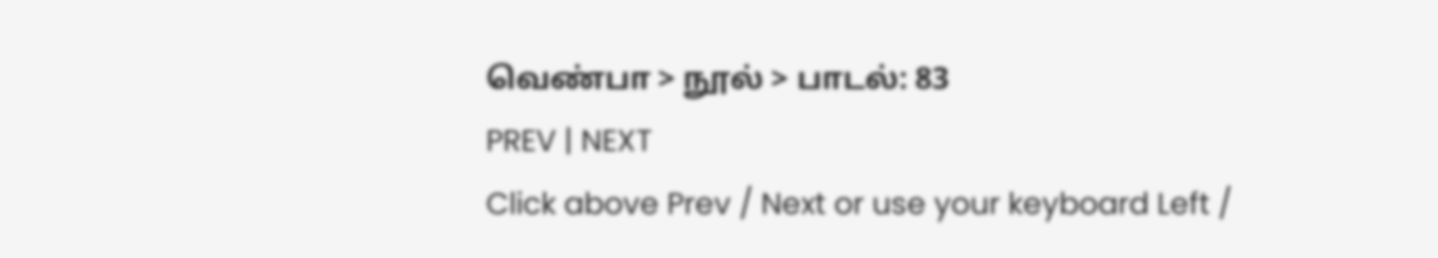வெண்பா > நூல் > பாடல்: 83
PREV | NEXT
Click above Prev / Next or use your keyboard Left /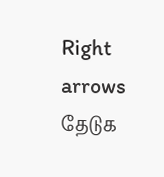Right arrows
தேடுக